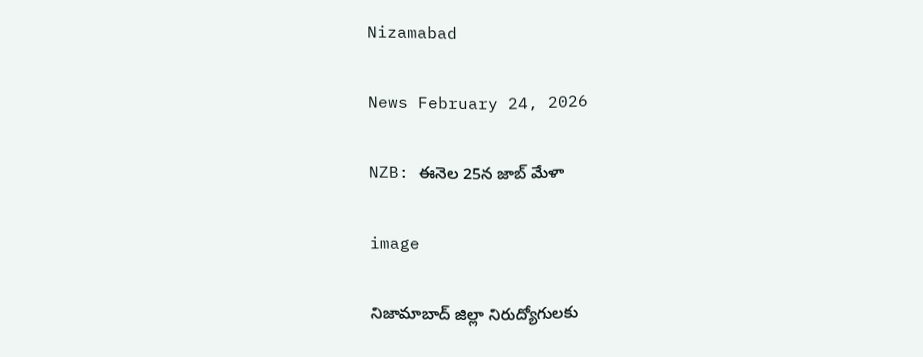Nizamabad

News February 24, 2026

NZB: ఈనెల 25న జాబ్ మేళా

image

నిజామాబాద్ జిల్లా నిరుద్యోగులకు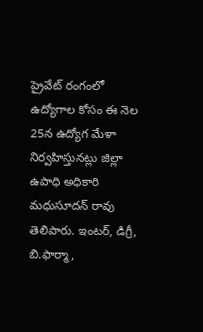ప్రైవేట్ రంగంలో ఉద్యోగాల కోసం ఈ నెల 25న ఉద్యోగ మేళా నిర్వహిస్తునట్లు జిల్లా ఉపాధి అధికారి మధుసూదన్ రావు తెలిపారు. ఇంటర్, డిగ్రీ, బి.ఫార్మా,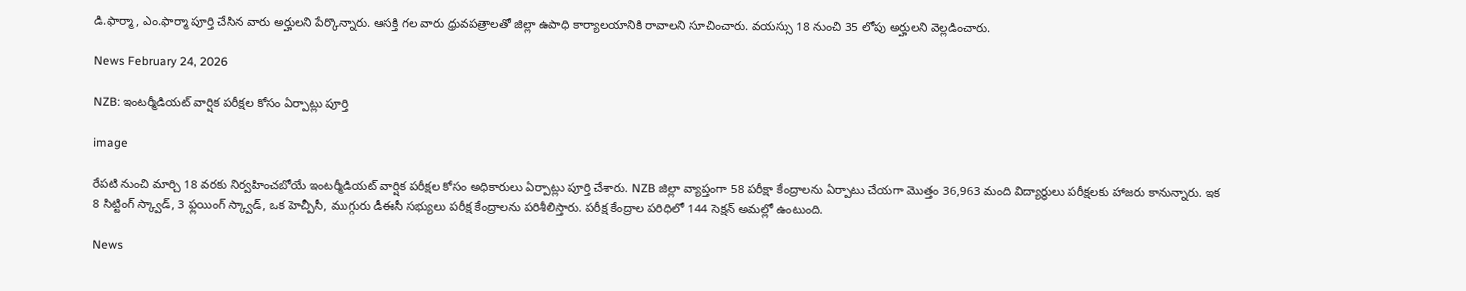డి.ఫార్మా, ఎం.ఫార్మా పూర్తి చేసిన వారు అర్హులని పేర్కొన్నారు. ఆసక్తి గల వారు ధ్రువపత్రాలతో జిల్లా ఉపాధి కార్యాలయానికి రావాలని సూచించారు. వయస్సు 18 నుంచి 35 లోపు అర్హులని వెల్లడించారు.

News February 24, 2026

NZB: ఇంటర్మీడియట్ వార్షిక పరీక్షల కోసం ఏర్పాట్లు పూర్తి

image

రేపటి నుంచి మార్చి 18 వరకు నిర్వహించబోయే ఇంటర్మీడియట్ వార్షిక పరీక్షల కోసం అధికారులు ఏర్పాట్లు పూర్తి చేశారు. NZB జిల్లా వ్యాప్తంగా 58 పరీక్షా కేంద్రాలను ఏర్పాటు చేయగా మొత్తం 36,963 మంది విద్యార్థులు పరీక్షలకు హాజరు కానున్నారు. ఇక 8 సిట్టింగ్ స్క్వాడ్, 3 ఫ్లయింగ్ స్క్వాడ్, ఒక హెచ్పీసీ, ముగ్గురు డీఈసీ సభ్యులు పరీక్ష కేంద్రాలను పరిశీలిస్తారు. పరీక్ష కేంద్రాల పరిధిలో 144 సెక్షన్ అమల్లో ఉంటుంది.

News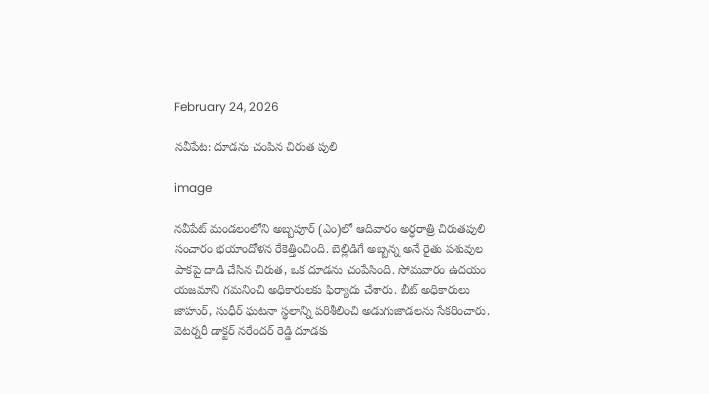February 24, 2026

నవీపేట: దూడను చంపిన చిరుత పులి

image

నవీపేట్ మండలంలోని అబ్బపూర్ (ఎం)లో ఆదివారం అర్ధరాత్రి చిరుతపులి సంచారం భయాందోళన రేకెత్తించింది. బెల్లిడిగే అబ్బన్న అనే రైతు పశువుల పాకపై దాడి చేసిన చిరుత, ఒక దూడను చంపేసింది. సోమవారం ఉదయం యజమాని గమనించి అధికారులకు ఫిర్యాదు చేశారు. బీట్ అధికారులు జాహుర్, సుధీర్ ఘటనా స్థలాన్ని పరిశీలించి అడుగుజాడలను సేకరించారు. వెటర్నరీ డాక్టర్ నరేందర్ రెడ్డి దూడకు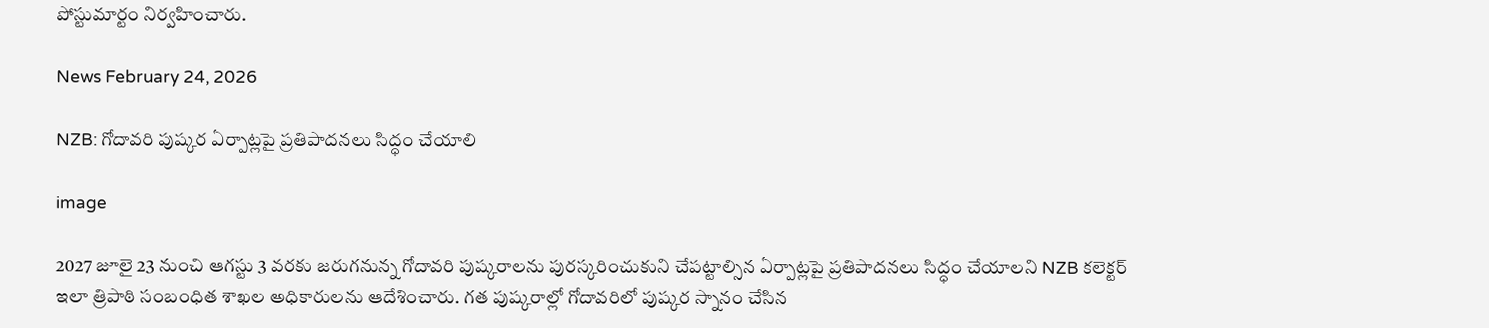పోస్టుమార్టం నిర్వహించారు.

News February 24, 2026

NZB: గోదావరి పుష్కర ఏర్పాట్లపై ప్రతిపాదనలు సిద్ధం చేయాలి

image

2027 జూలై 23 నుంచి ఆగస్టు 3 వరకు జరుగనున్న గోదావరి పుష్కరాలను పురస్కరించుకుని చేపట్టాల్సిన ఏర్పాట్లపై ప్రతిపాదనలు సిద్ధం చేయాలని NZB కలెక్టర్ ఇలా త్రిపాఠి సంబంధిత శాఖల అధికారులను ఆదేశించారు. గత పుష్కరాల్లో గోదావరిలో పుష్కర స్నానం చేసిన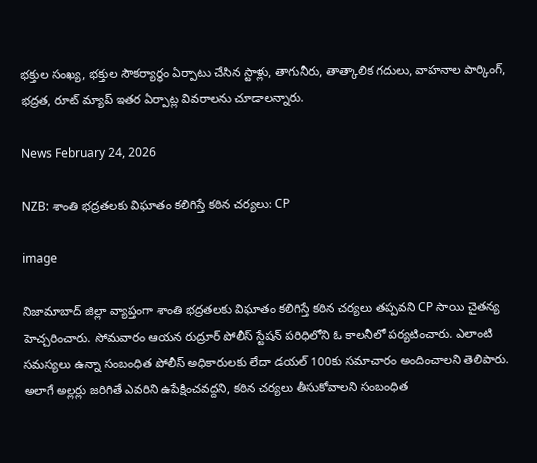భక్తుల సంఖ్య, భక్తుల సౌకర్యార్థం ఏర్పాటు చేసిన స్టాళ్లు, తాగునీరు, తాత్కాలిక గదులు, వాహనాల పార్కింగ్, భద్రత, రూట్ మ్యాప్ ఇతర ఏర్పాట్ల వివరాలను చూడాలన్నారు.

News February 24, 2026

NZB: శాంతి భద్రతలకు విఘాతం కలిగిస్తే కఠిన చర్యలు: CP

image

నిజామాబాద్ జిల్లా వ్యాప్తంగా శాంతి భద్రతలకు విఘాతం కలిగిస్తే కఠిన చర్యలు తప్పవని CP సాయి చైతన్య హెచ్చరించారు. సోమవారం ఆయన రుద్రూర్ పోలీస్ స్టేషన్ పరిధిలోని ఓ కాలనీలో పర్యటించారు. ఎలాంటి సమస్యలు ఉన్నా సంబంధిత పోలీస్ అధికారులకు లేదా డయల్ 100కు సమాచారం అందించాలని తెలిపారు. అలాగే అల్లర్లు జరిగితే ఎవరిని ఉపేక్షించవద్దని, కఠిన చర్యలు తీసుకోవాలని సంబంధిత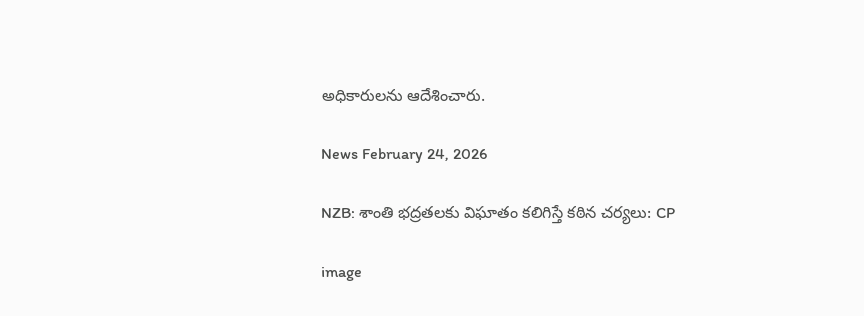అధికారులను ఆదేశించారు.

News February 24, 2026

NZB: శాంతి భద్రతలకు విఘాతం కలిగిస్తే కఠిన చర్యలు: CP

image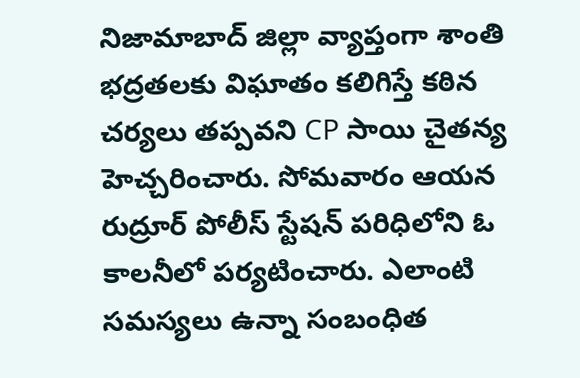నిజామాబాద్ జిల్లా వ్యాప్తంగా శాంతి భద్రతలకు విఘాతం కలిగిస్తే కఠిన చర్యలు తప్పవని CP సాయి చైతన్య హెచ్చరించారు. సోమవారం ఆయన రుద్రూర్ పోలీస్ స్టేషన్ పరిధిలోని ఓ కాలనీలో పర్యటించారు. ఎలాంటి సమస్యలు ఉన్నా సంబంధిత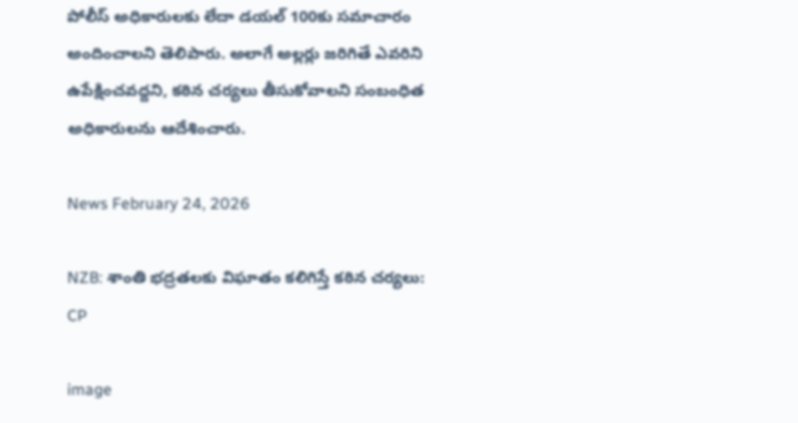పోలీస్ అధికారులకు లేదా డయల్ 100కు సమాచారం అందించాలని తెలిపారు. అలాగే అల్లర్లు జరిగితే ఎవరిని ఉపేక్షించవద్దని, కఠిన చర్యలు తీసుకోవాలని సంబంధిత అధికారులను ఆదేశించారు.

News February 24, 2026

NZB: శాంతి భద్రతలకు విఘాతం కలిగిస్తే కఠిన చర్యలు: CP

image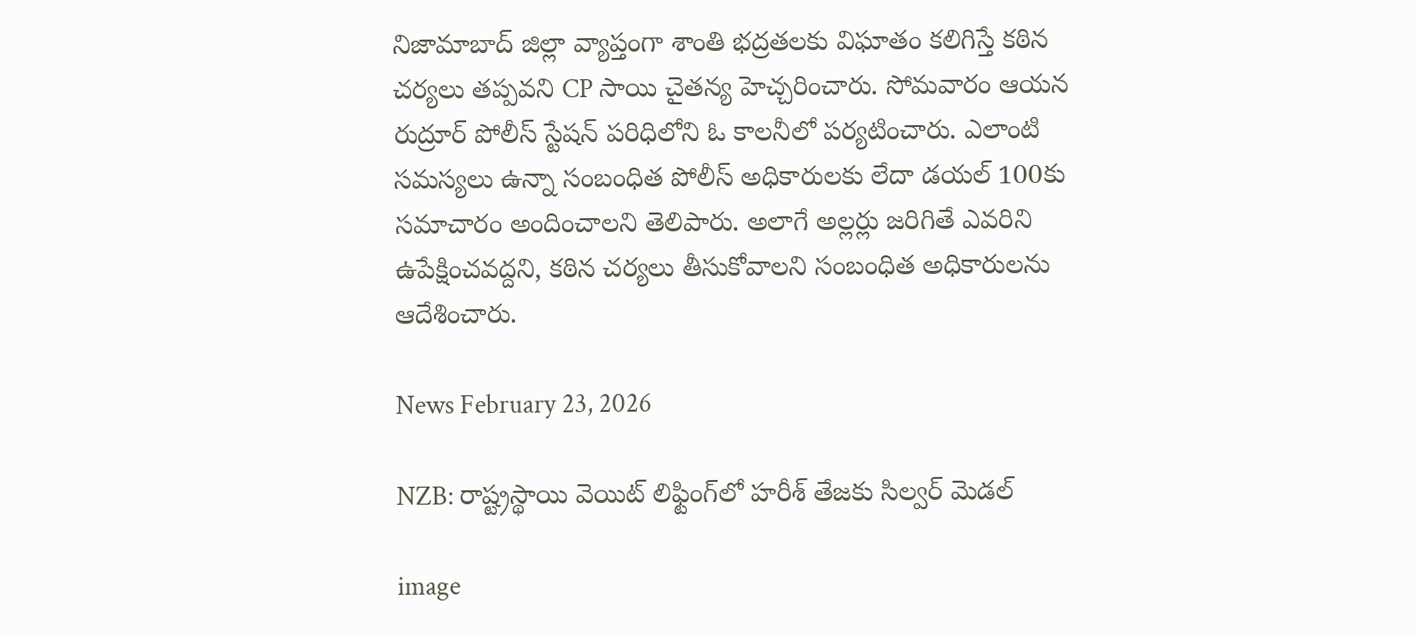నిజామాబాద్ జిల్లా వ్యాప్తంగా శాంతి భద్రతలకు విఘాతం కలిగిస్తే కఠిన చర్యలు తప్పవని CP సాయి చైతన్య హెచ్చరించారు. సోమవారం ఆయన రుద్రూర్ పోలీస్ స్టేషన్ పరిధిలోని ఓ కాలనీలో పర్యటించారు. ఎలాంటి సమస్యలు ఉన్నా సంబంధిత పోలీస్ అధికారులకు లేదా డయల్ 100కు సమాచారం అందించాలని తెలిపారు. అలాగే అల్లర్లు జరిగితే ఎవరిని ఉపేక్షించవద్దని, కఠిన చర్యలు తీసుకోవాలని సంబంధిత అధికారులను ఆదేశించారు.

News February 23, 2026

NZB: రాష్ట్రస్థాయి వెయిట్ లిఫ్టింగ్‌లో హరీశ్ తేజకు సిల్వర్ మెడల్

image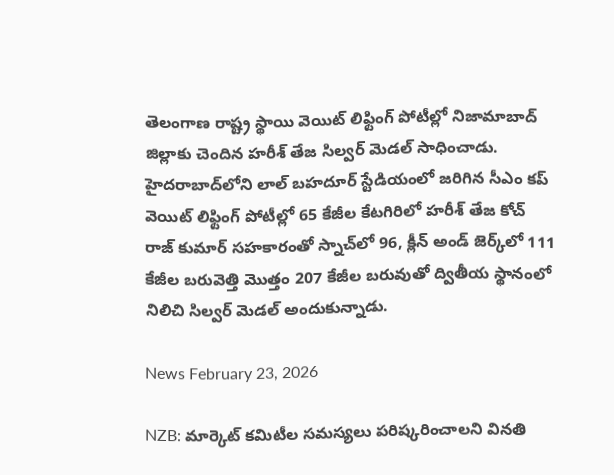తెలంగాణ రాష్ట్ర స్థాయి వెయిట్ లిఫ్టింగ్ పోటీల్లో నిజామాబాద్ జిల్లాకు చెందిన హరీశ్ తేజ సిల్వర్ మెడల్ సాధించాడు. హైదరాబాద్‌లోని లాల్ బహదూర్ స్టేడియంలో జరిగిన సీఎం కప్ వెయిట్ లిఫ్టింగ్ పోటీల్లో 65 కేజీల కేటగిరిలో హరీశ్ తేజ కోచ్ రాజ్ కుమార్ సహకారంతో స్నాచ్‌లో 96, క్లీన్ అండ్ జెర్క్‌లో 111 కేజీల బరువెత్తి మొత్తం 207 కేజీల బరువుతో ద్వితీయ స్థానంలో నిలిచి సిల్వర్ మెడల్ అందుకున్నాడు.

News February 23, 2026

NZB: మార్కెట్ కమిటీల సమస్యలు పరిష్కరించాలని వినతి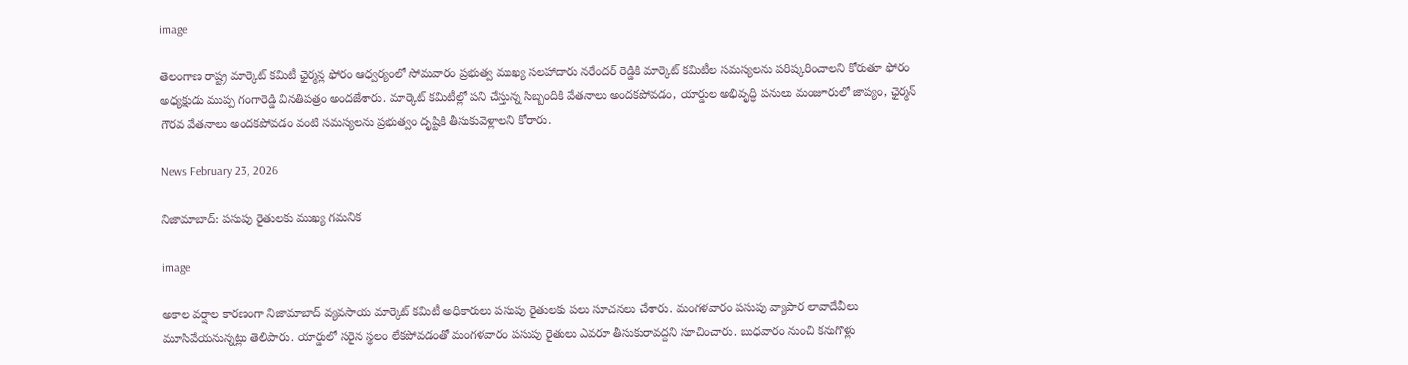image

తెలంగాణ రాష్ట్ర మార్కెట్ కమిటీ ఛైర్మన్ల ఫోరం ఆధ్వర్యంలో సోమవారం ప్రభుత్వ ముఖ్య సలహాదారు నరేందర్ రెడ్డికి మార్కెట్ కమిటీల సమస్యలను పరిష్కరించాలని కోరుతూ ఫోరం అధ్యక్షుడు ముప్ప గంగారెడ్డి వినతిపత్రం అందజేశారు. మార్కెట్ కమిటీల్లో పని చేస్తున్న సిబ్బందికి వేతనాలు అందకపోవడం, యార్డుల అభివృద్ధి పనులు మంజూరులో జాప్యం, ఛైర్మన్ గౌరవ వేతనాలు అందకపోవడం వంటి సమస్యలను ప్రభుత్వం దృష్టికి తీసుకువెళ్లాలని కోరారు.

News February 23, 2026

నిజామాబాద్: పసుపు రైతులకు ముఖ్య గమనిక

image

అకాల వర్షాల కారణంగా నిజామాబాద్ వ్యవసాయ మార్కెట్ కమిటీ అధికారులు పసుపు రైతులకు పలు సూచనలు చేశారు. మంగళవారం పసుపు వ్యాపార లావాదేవీలు మూసివేయనున్నట్లు తెలిపారు. యార్డులో సరైన స్థలం లేకపోవడంతో మంగళవారం పసుపు రైతులు ఎవరూ తీసుకురావద్దని సూచించారు. బుధవారం నుంచి కనుగొళ్లు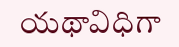యథావిధిగా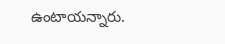ఉంటాయన్నారు.